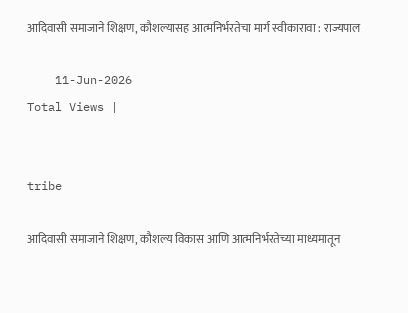आदिवासी समाजाने शिक्षण, कौशल्यासह आत्मनिर्भरतेचा मार्ग स्वीकारावा : राज्यपाल

    11-Jun-2026
Total Views |


tribe

आदिवासी समाजाने शिक्षण, कौशल्य विकास आणि आत्मनिर्भरतेच्या माध्यमातून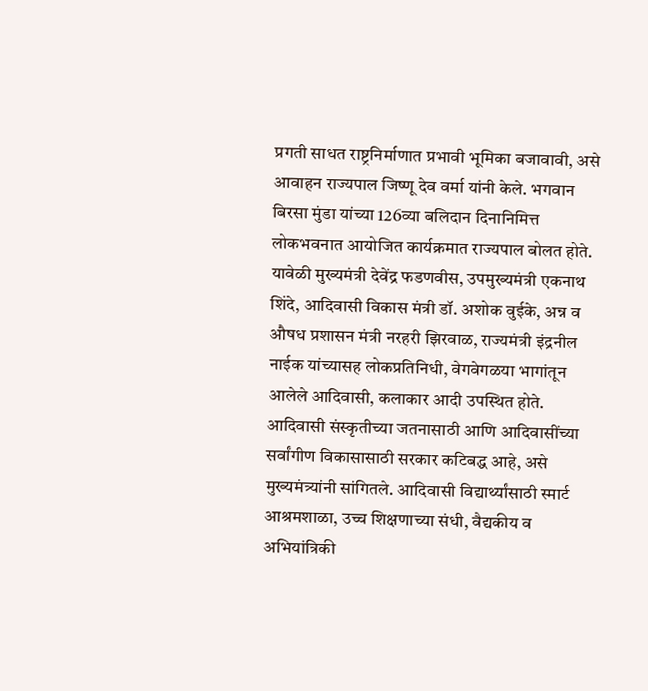प्रगती साधत राष्ट्रनिर्माणात प्रभावी भूमिका बजावावी, असे आवाहन राज्यपाल जिष्णू देव वर्मा यांनी केले. भगवान बिरसा मुंडा यांच्या 126व्या बलिदान दिनानिमित्त लोकभवनात आयोजित कार्यक्रमात राज्यपाल बोलत होते. यावेळी मुख्यमंत्री देवेंद्र फडणवीस, उपमुख्यमंत्री एकनाथ शिंदे, आदिवासी विकास मंत्री डॉ. अशोक वुईके, अन्न व औषध प्रशासन मंत्री नरहरी झिरवाळ, राज्यमंत्री इंद्रनील नाईक यांच्यासह लोकप्रतिनिधी, वेगवेगळया भागांतून आलेले आदिवासी, कलाकार आदी उपस्थित होते. आदिवासी संस्कृतीच्या जतनासाठी आणि आदिवासींच्या सर्वांगीण विकासासाठी सरकार कटिबद्ध आहे, असे मुख्यमंत्र्यांनी सांगितले. आदिवासी विद्यार्थ्यांसाठी स्मार्ट आश्रमशाळा, उच्च शिक्षणाच्या संधी, वैद्यकीय व अभियांत्रिकी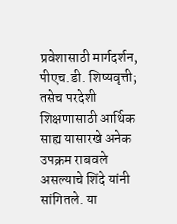प्रवेशासाठी मार्गदर्शन, पीएच.डी. शिष्यवृत्ती; तसेच परदेशी शिक्षणासाठी आर्थिक साह्य यासारखे अनेक उपक्रम राबवले असल्याचे शिंदे यांनी सांगितले. या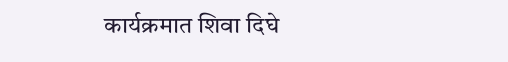कार्यक्रमात शिवा दिघे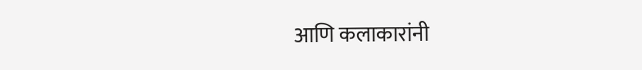आणि कलाकारांनी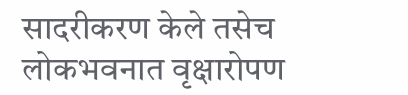सादरीकरण केले तसेच लोकभवनात वृक्षारोपण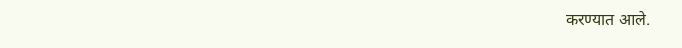करण्यात आले.